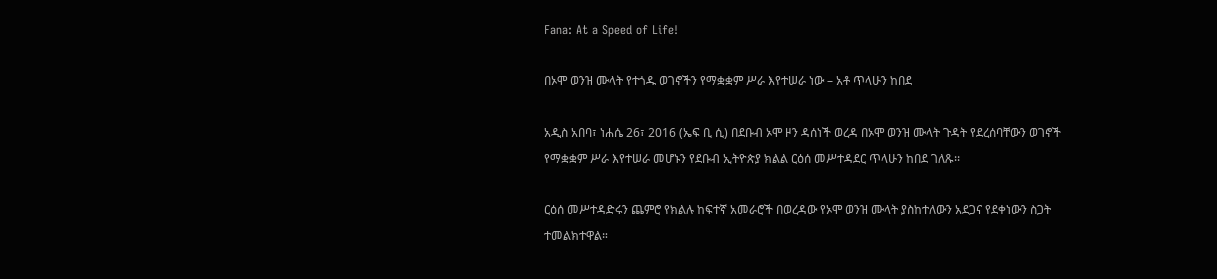Fana: At a Speed of Life!

በኦሞ ወንዝ ሙላት የተጎዱ ወገኖችን የማቋቋም ሥራ እየተሠራ ነው – አቶ ጥላሁን ከበደ

አዲስ አበባ፣ ነሐሴ 26፣ 2016 (ኤፍ ቢ ሲ) በደቡብ ኦሞ ዞን ዳሰነች ወረዳ በኦሞ ወንዝ ሙላት ጉዳት የደረሰባቸውን ወገኖች የማቋቋም ሥራ እየተሠራ መሆኑን የደቡብ ኢትዮጵያ ክልል ርዕሰ መሥተዳደር ጥላሁን ከበደ ገለጹ፡፡

ርዕሰ መሥተዳድሩን ጨምሮ የክልሉ ከፍተኛ አመራሮች በወረዳው የኦሞ ወንዝ ሙላት ያስከተለውን አደጋና የደቀነውን ስጋት ተመልክተዋል።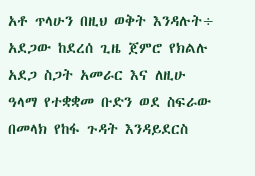አቶ ጥላሁን በዚህ ወቅት እንዳሉት÷ አደጋው ከደረሰ ጊዜ ጀምሮ የክልሉ አደጋ ስጋት አመራር እና ለዚሁ ዓላማ የተቋቋመ ቡድን ወደ ስፍራው በመላክ የከፋ ጉዳት እንዳይደርስ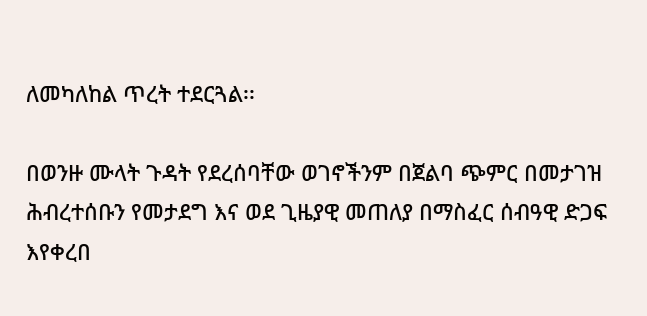ለመካለከል ጥረት ተደርጓል፡፡

በወንዙ ሙላት ጉዳት የደረሰባቸው ወገኖችንም በጀልባ ጭምር በመታገዝ ሕብረተሰቡን የመታደግ እና ወደ ጊዜያዊ መጠለያ በማስፈር ሰብዓዊ ድጋፍ እየቀረበ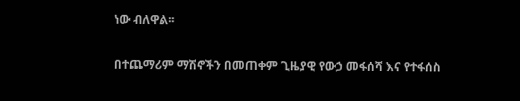ነው ብለዋል፡፡

በተጨማሪም ማሽኖችን በመጠቀም ጊዜያዊ የውኃ መፋሰሻ እና የተፋሰስ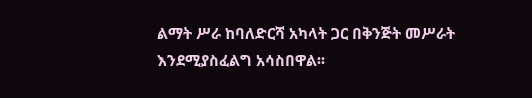ልማት ሥራ ከባለድርሻ አካላት ጋር በቅንጅት መሥራት እንደሚያስፈልግ አሳስበዋል፡፡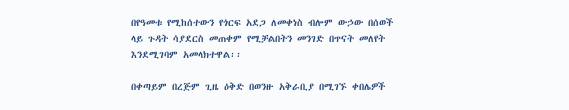በየዓመቱ የሚከሰተውን የጎርፍ አደጋ ለመቀነስ ብሎም ውኃው በሰወች ላይ ጉዳት ሳያደርስ መጠቀም የሚቻልበትን መንገድ በጥናት መለየት እንደሚገባም አመላክተዋል፡፡

በቀጣይም በረጅም ጊዜ ዕቅድ በወንዙ አቅራቢያ በሚገኙ ቀበሌዎች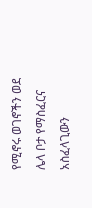የሚኖሩ ወገኖችን ወደ ሌላ ቦታ የማስፈርና አስፈላጊውን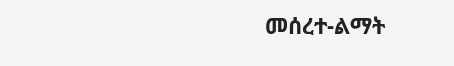መሰረተ-ልማት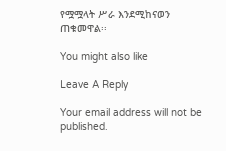የሟሟላት ሥራ እንደሚከናወን ጠቁመዋል፡፡

You might also like

Leave A Reply

Your email address will not be published.